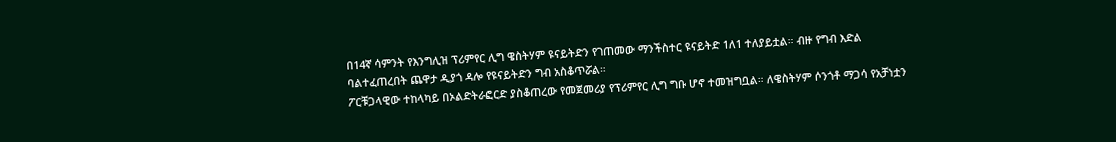በ14ኛ ሳምንት የእንግሊዝ ፕሪምየር ሊግ ዌስትሃም ዩናይትድን የገጠመው ማንችስተር ዩናይትድ 1ለ1 ተለያይቷል። ብዙ የግብ እድል ባልተፈጠረበት ጨዋታ ዲያጎ ዳሎ የዩናይትድን ግብ አስቆጥሯል።
ፖርቹጋላዊው ተከላካይ በኦልድትራፎርድ ያስቆጠረው የመጀመሪያ የፕሪምየር ሊግ ግቡ ሆኖ ተመዝግቧል። ለዌስትሃም ሶንጎቶ ማጋሳ የአቻነቷን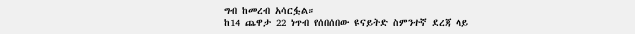ግብ ከመረብ አሳርፏል።
ከ14 ጨዋታ 22 ነጥብ የሰበሰበው ዩናይትድ ስምንተኛ ደረጃ ላይ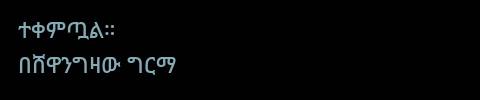ተቀምጧል።
በሸዋንግዛው ግርማ